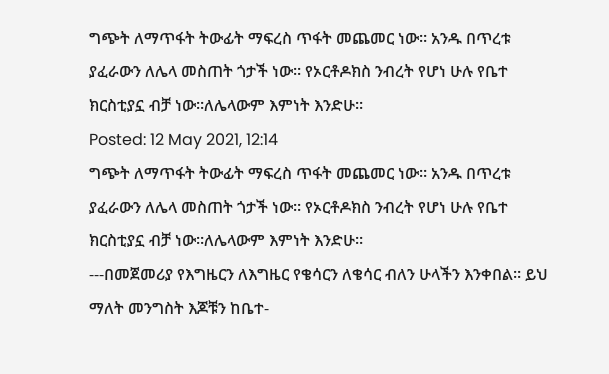ግጭት ለማጥፋት ትውፊት ማፍረስ ጥፋት መጨመር ነው። አንዱ በጥረቱ ያፈራውን ለሌላ መስጠት ጎታች ነው። የኦርቶዶክስ ንብረት የሆነ ሁሉ የቤተ ክርስቲያኗ ብቻ ነው።ለሌላውም እምነት እንድሁ።
Posted: 12 May 2021, 12:14
ግጭት ለማጥፋት ትውፊት ማፍረስ ጥፋት መጨመር ነው። አንዱ በጥረቱ ያፈራውን ለሌላ መስጠት ጎታች ነው። የኦርቶዶክስ ንብረት የሆነ ሁሉ የቤተ ክርስቲያኗ ብቻ ነው።ለሌላውም እምነት እንድሁ።
---በመጀመሪያ የእግዜርን ለእግዜር የቄሳርን ለቄሳር ብለን ሁላችን እንቀበል። ይህ ማለት መንግስት እጆቹን ከቤተ-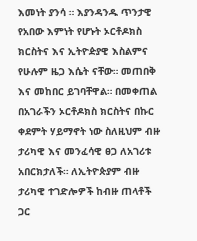እመነት ያንሳ ። እያንዳንዱ ጥንታዊ የአበው እምነት የሆኑት ኦርቶዶክስ ክርስትና እና ኢትዮዽያዊ እስልምና የሁሉም ዜጋ እሴት ናቸው። መጠበቅ እና መከበር ይገባቸዋል። በመቀጠል በአገራችን ኦርቶዶክስ ክርስትና በኩር ቀደምት ሃይማኖት ነው ስለዚህም ብዙ ታሪካዊ እና መንፈሳዊ ፀጋ ለአገሪቱ አበርክታለች። ለኢትዮጵያም ብዙ ታሪካዊ ተገድሎዎች ከብዙ ጠላቶች ጋር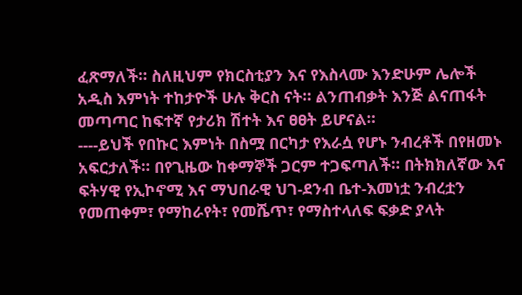ፈጽማለች። ስለዚህም የክርስቲያን እና የእስላሙ እንድሁም ሌሎች አዲስ እምነት ተከታዮች ሁሉ ቅርስ ናት። ልንጠብቃት እንጅ ልናጠፋት መጣጣር ከፍተኛ የታሪክ ሽተት እና ፀፀት ይሆናል።
----ይህች የበኩር እምነት በስሟ በርካታ የእራሷ የሆኑ ንብረቶች በየዘመኑ አፍርታለች። በየጊዜው ከቀማኞች ጋርም ተጋፍጣለች። በትክክለኛው እና ፍትሃዊ የኢኮኖሚ እና ማህበራዊ ህገ-ደንብ ቤተ-እመነቷ ንብረቷን የመጠቀም፣ የማከራየት፣ የመሼጥ፣ የማስተላለፍ ፍቃድ ያላት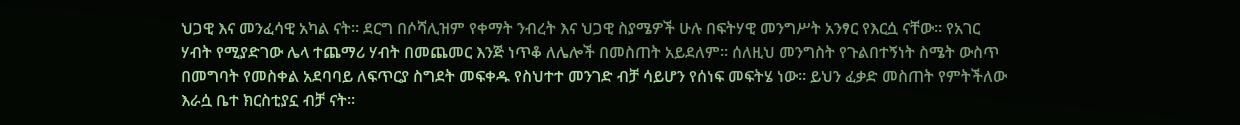ህጋዊ እና መንፈሳዊ አካል ናት። ደርግ በሶሻሊዝም የቀማት ንብረት እና ህጋዊ ስያሜዎች ሁሉ በፍትሃዊ መንግሥት አንፃር የእርሷ ናቸው። የአገር ሃብት የሚያድገው ሌላ ተጨማሪ ሃብት በመጨመር እንጅ ነጥቆ ለሌሎች በመስጠት አይደለም። ሰለዚህ መንግስት የጉልበተኝነት ስሜት ውስጥ በመግባት የመስቀል አደባባይ ለፍጥርያ ስግደት መፍቀዱ የስህተተ መንገድ ብቻ ሳይሆን የሰነፍ መፍትሄ ነው። ይህን ፈቃድ መስጠት የምትችለው እራሷ ቤተ ክርስቲያኗ ብቻ ናት።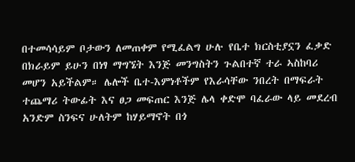በተመሳሳይም ቦታውን ለመጠቀም የሚፈልግ ሁሉ የቤተ ክርስቲያኗን ፈቃድ በክራይም ይሁን በነፃ ማግኜት እንጅ መንግስትን ጉልበተኛ ተራ ኣስከባሪ መሆን አይችልም። ሌሎች ቤተ-እምነቶችም የእራሳቸው ንበረት በማፍራት ተጨማሪ ትውፊት እና ፀጋ መፍጠር እንጅ ሌላ ቀድሞ ባፈራው ላይ መደረብ አንድም ስንፍና ሁለትም ከሃይማኖት በጎ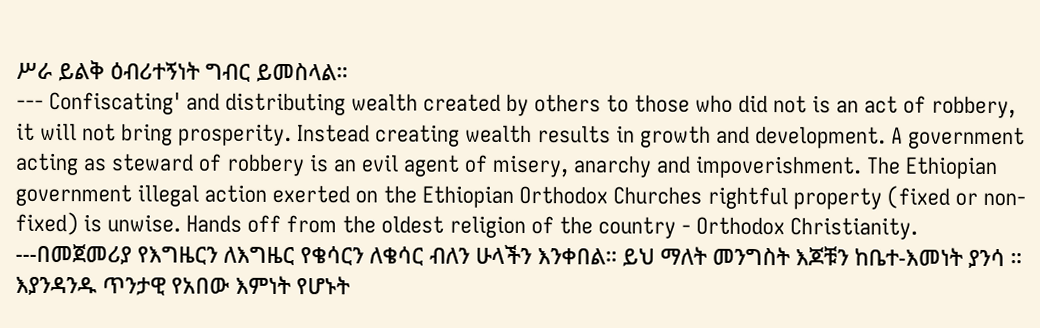ሥራ ይልቅ ዕብሪተኝነት ግብር ይመስላል።
--- Confiscating' and distributing wealth created by others to those who did not is an act of robbery, it will not bring prosperity. Instead creating wealth results in growth and development. A government acting as steward of robbery is an evil agent of misery, anarchy and impoverishment. The Ethiopian government illegal action exerted on the Ethiopian Orthodox Churches rightful property (fixed or non-fixed) is unwise. Hands off from the oldest religion of the country - Orthodox Christianity.
---በመጀመሪያ የእግዜርን ለእግዜር የቄሳርን ለቄሳር ብለን ሁላችን እንቀበል። ይህ ማለት መንግስት እጆቹን ከቤተ-እመነት ያንሳ ። እያንዳንዱ ጥንታዊ የአበው እምነት የሆኑት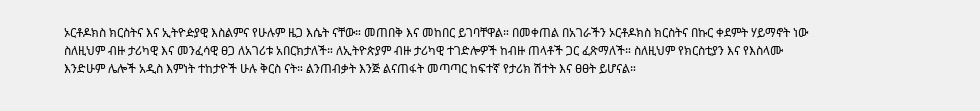ኦርቶዶክስ ክርስትና እና ኢትዮዽያዊ እስልምና የሁሉም ዜጋ እሴት ናቸው። መጠበቅ እና መከበር ይገባቸዋል። በመቀጠል በአገራችን ኦርቶዶክስ ክርስትና በኩር ቀደምት ሃይማኖት ነው ስለዚህም ብዙ ታሪካዊ እና መንፈሳዊ ፀጋ ለአገሪቱ አበርክታለች። ለኢትዮጵያም ብዙ ታሪካዊ ተገድሎዎች ከብዙ ጠላቶች ጋር ፈጽማለች። ስለዚህም የክርስቲያን እና የእስላሙ እንድሁም ሌሎች አዲስ እምነት ተከታዮች ሁሉ ቅርስ ናት። ልንጠብቃት እንጅ ልናጠፋት መጣጣር ከፍተኛ የታሪክ ሽተት እና ፀፀት ይሆናል።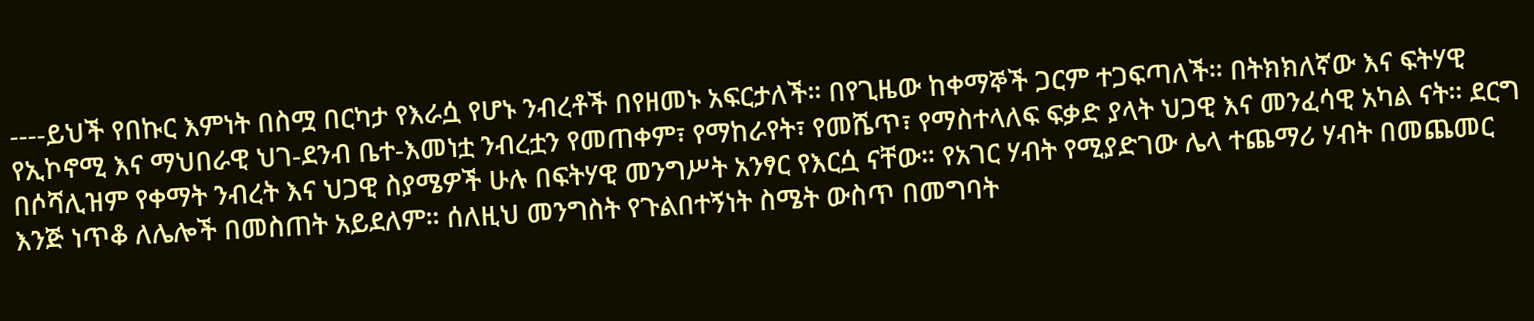----ይህች የበኩር እምነት በስሟ በርካታ የእራሷ የሆኑ ንብረቶች በየዘመኑ አፍርታለች። በየጊዜው ከቀማኞች ጋርም ተጋፍጣለች። በትክክለኛው እና ፍትሃዊ የኢኮኖሚ እና ማህበራዊ ህገ-ደንብ ቤተ-እመነቷ ንብረቷን የመጠቀም፣ የማከራየት፣ የመሼጥ፣ የማስተላለፍ ፍቃድ ያላት ህጋዊ እና መንፈሳዊ አካል ናት። ደርግ በሶሻሊዝም የቀማት ንብረት እና ህጋዊ ስያሜዎች ሁሉ በፍትሃዊ መንግሥት አንፃር የእርሷ ናቸው። የአገር ሃብት የሚያድገው ሌላ ተጨማሪ ሃብት በመጨመር እንጅ ነጥቆ ለሌሎች በመስጠት አይደለም። ሰለዚህ መንግስት የጉልበተኝነት ስሜት ውስጥ በመግባት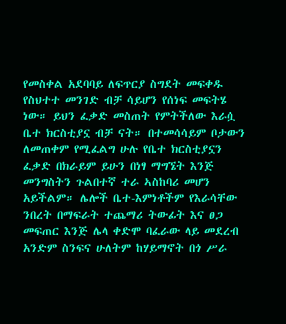የመስቀል አደባባይ ለፍጥርያ ስግደት መፍቀዱ የስህተተ መንገድ ብቻ ሳይሆን የሰነፍ መፍትሄ ነው። ይህን ፈቃድ መስጠት የምትችለው እራሷ ቤተ ክርስቲያኗ ብቻ ናት። በተመሳሳይም ቦታውን ለመጠቀም የሚፈልግ ሁሉ የቤተ ክርስቲያኗን ፈቃድ በክራይም ይሁን በነፃ ማግኜት እንጅ መንግስትን ጉልበተኛ ተራ ኣስከባሪ መሆን አይችልም። ሌሎች ቤተ-እምነቶችም የእራሳቸው ንበረት በማፍራት ተጨማሪ ትውፊት እና ፀጋ መፍጠር እንጅ ሌላ ቀድሞ ባፈራው ላይ መደረብ አንድም ስንፍና ሁለትም ከሃይማኖት በጎ ሥራ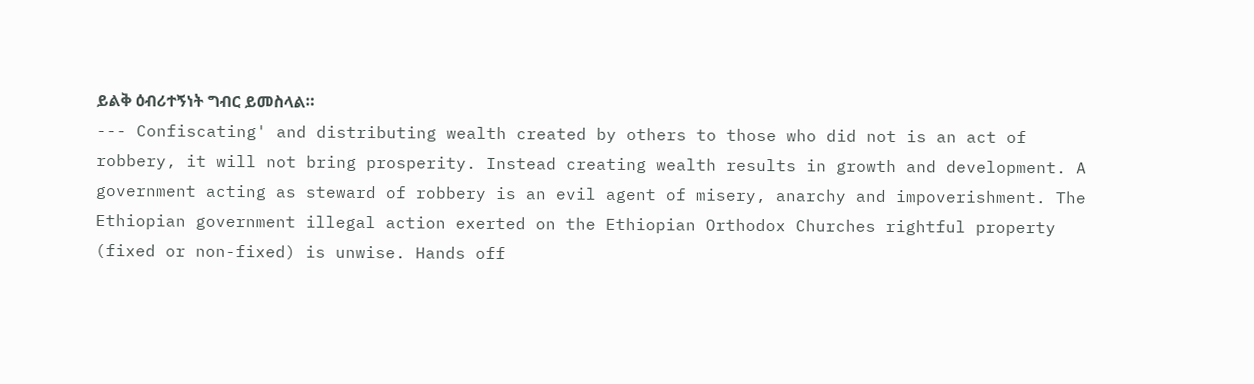ይልቅ ዕብሪተኝነት ግብር ይመስላል።
--- Confiscating' and distributing wealth created by others to those who did not is an act of robbery, it will not bring prosperity. Instead creating wealth results in growth and development. A government acting as steward of robbery is an evil agent of misery, anarchy and impoverishment. The Ethiopian government illegal action exerted on the Ethiopian Orthodox Churches rightful property (fixed or non-fixed) is unwise. Hands off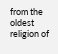from the oldest religion of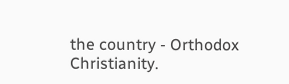the country - Orthodox Christianity.